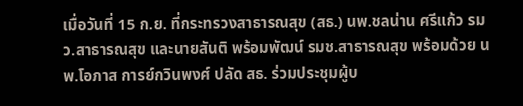เมื่อวันที่ 15 ก.ย. ที่กระทรวงสาธารณสุข (สธ.) นพ.ชลน่าน ศรีแก้ว รมว.สาธารณสุข และนายสันติ พร้อมพัฒน์ รมช.สาธารณสุข พร้อมด้วย นพ.โอภาส การย์กวินพงศ์ ปลัด สธ. ร่วมประชุมผู้บ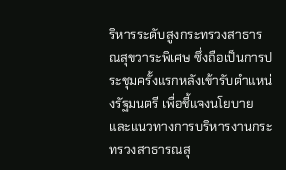ริหารระดับสูงกระทรวงสาธารณสุขวาระพิเศษ ซึ่งถือเป็นการประชุมครั้งแรกหลังเข้ารับตำแหน่งรัฐมนตรี เพื่อชี้แจงนโยบายและแนวทางการบริหารงานกระทรวงสาธารณสุ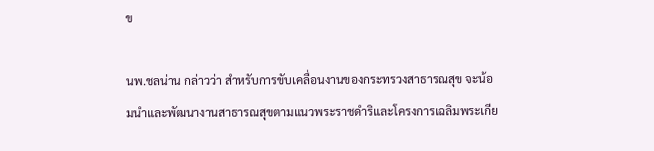ข

นพ.ชลน่าน กล่าวว่า สำหรับการขับเคลื่อนงานของกระทรวงสาธารณสุข จะน้อมนำและพัฒนางานสาธารณสุขตามแนวพระราชดำริและโครงการเฉลิมพระเกีย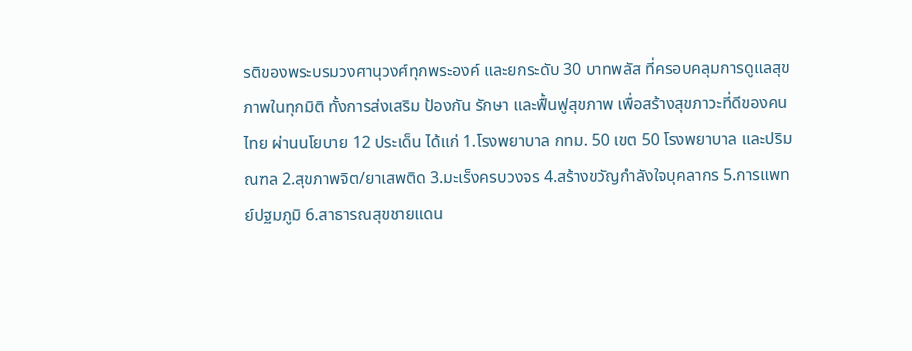รติของพระบรมวงศานุวงศ์ทุกพระองค์ และยกระดับ 30 บาทพลัส ที่ครอบคลุมการดูแลสุขภาพในทุกมิติ ทั้งการส่งเสริม ป้องกัน รักษา และฟื้นฟูสุขภาพ เพื่อสร้างสุขภาวะที่ดีของคนไทย ผ่านนโยบาย 12 ประเด็น ได้แก่ 1.โรงพยาบาล กทม. 50 เขต 50 โรงพยาบาล และปริมณฑล 2.สุขภาพจิต/ยาเสพติด 3.มะเร็งครบวงจร 4.สร้างขวัญกำลังใจบุคลากร 5.การแพทย์ปฐมภูมิ 6.สาธารณสุขชายแดน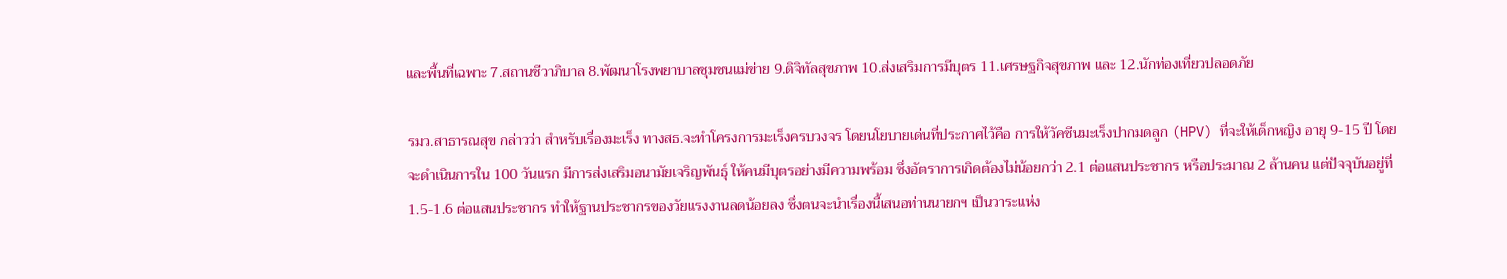และพื้นที่เฉพาะ 7.สถานชีวาภิบาล 8.พัฒนาโรงพยาบาลชุมชนแม่ข่าย 9.ดิจิทัลสุขภาพ 10.ส่งเสริมการมีบุตร 11.เศรษฐกิจสุขภาพ และ 12.นักท่องเที่ยวปลอดภัย

รมว.สาธารณสุข กล่าวว่า สำหรับเรื่องมะเร็ง ทางสธ.จะทำโครงการมะเร็งครบวงจร โดยนโยบายเด่นที่ประกาศไว้คือ การให้วัคซีนมะเร็งปากมดลูก (HPV) ที่จะให้เด็กหญิง อายุ 9-15 ปี โดยจะดำเนินการใน 100 วันแรก มีการส่งเสริมอนามัยเจริญพันธุ์ ให้คนมีบุตรอย่างมีความพร้อม ซึ่งอัตราการเกิดต้องไม่น้อยกว่า 2.1 ต่อแสนประชากร หรือประมาณ 2 ล้านคน แต่ปัจจุบันอยู่ที่ 1.5-1.6 ต่อแสนประชากร ทำให้ฐานประชากรของวัยแรงงานลดน้อยลง ซึ่งตนจะนำเรื่องนี้เสนอท่านนายกฯ เป็นวาระแห่ง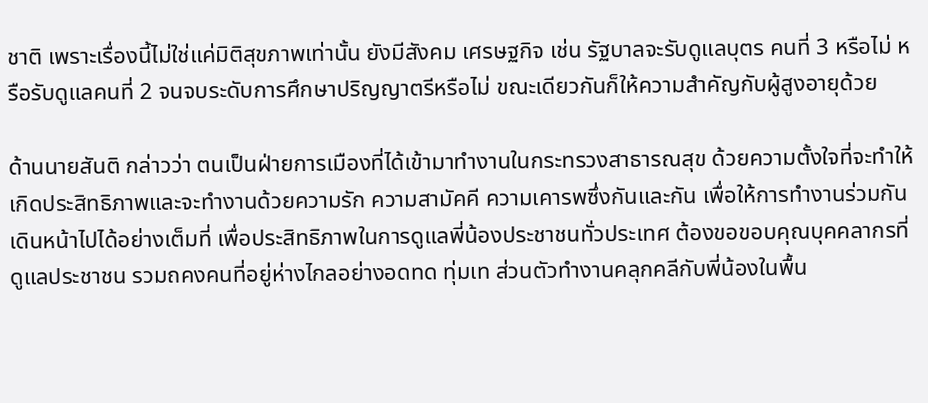ชาติ เพราะเรื่องนี้ไม่ใช่แค่มิติสุขภาพเท่านั้น ยังมีสังคม เศรษฐกิจ เช่น รัฐบาลจะรับดูแลบุตร คนที่ 3 หรือไม่ หรือรับดูแลคนที่ 2 จนจบระดับการศึกษาปริญญาตรีหรือไม่ ขณะเดียวกันก็ให้ความสำคัญกับผู้สูงอายุด้วย

ด้านนายสันติ กล่าวว่า ตนเป็นฝ่ายการเมืองที่ได้เข้ามาทำงานในกระทรวงสาธารณสุข ด้วยความตั้งใจที่จะทำให้เกิดประสิทธิภาพและจะทำงานด้วยความรัก ความสามัคคี ความเคารพซึ่งกันและกัน เพื่อให้การทำงานร่วมกันเดินหน้าไปได้อย่างเต็มที่ เพื่อประสิทธิภาพในการดูแลพี่น้องประชาชนทั่วประเทศ ต้องขอขอบคุณบุคคลากรที่ดูแลประชาชน รวมถคงคนที่อยู่ห่างไกลอย่างอดทด ทุ่มเท ส่วนตัวทำงานคลุกคลีกับพี่น้องในพื้น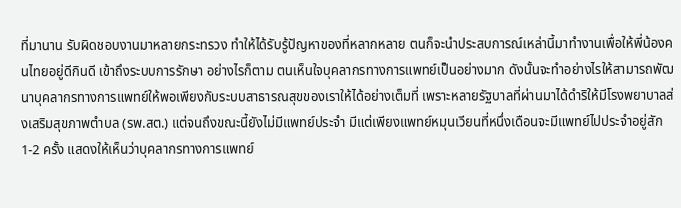ที่มานาน รับผิดชอบงานมาหลายกระทรวง ทำให้ได้รับรู้ปัญหาของที่หลากหลาย ตนก็จะนำประสบการณ์เหล่านี้มาทำงานเพื่อให้พี่น้องคนไทยอยู่ดีกินดี เข้าถึงระบบการรักษา อย่างไรก็ตาม ตนเห็นใจบุคลากรทางการแพทย์เป็นอย่างมาก ดังนั้นจะทำอย่างไรให้สามารถพัฒนาบุคลากรทางการแพทย์ให้พอเพียงกับระบบสาธารณสุขของเราให้ได้อย่างเต็มที่ เพราะหลายรัฐบาลที่ผ่านมาได้ดำริให้มีโรงพยาบาลส่งเสริมสุขภาพตำบล (รพ.สต.) แต่จนถึงขณะนี้ยังไม่มีแพทย์ประจำ มีแต่เพียงแพทย์หมุนเวียนที่หนึ่งเดือนจะมีแพทย์ไปประจำอยู่สัก 1-2 ครั้ง แสดงให้เห็นว่าบุคลากรทางการแพทย์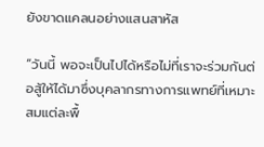ยังขาดแคลนอย่างแสนสาหัส

“วันนี้ พอจะเป็นไปได้หรือไม่ที่เราจะร่วมกันต่อสู้ให้ได้มาซึ่งบุคลากรทางการแพทย์ที่เหมาะสมแต่ละพื้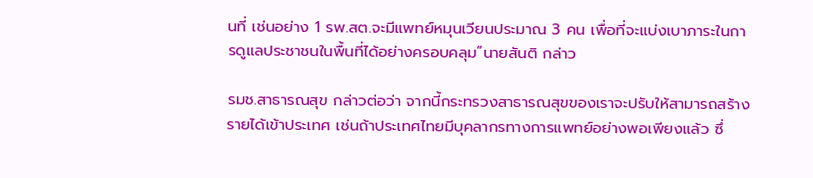นที่ เช่นอย่าง 1 รพ.สต.จะมีแพทย์หมุนเวียนประมาณ 3 คน เพื่อที่จะแบ่งเบาภาระในการดูแลประชาชนในพื้นที่ได้อย่างครอบคลุม”นายสันติ กล่าว

รมช.สาธารณสุข กล่าวต่อว่า จากนี้กระทรวงสาธารณสุขของเราจะปรับให้สามารถสร้างรายได้เข้าประเทศ เช่นถ้าประเทศไทยมีบุคลากรทางการแพทย์อย่างพอเพียงแล้ว ซึ่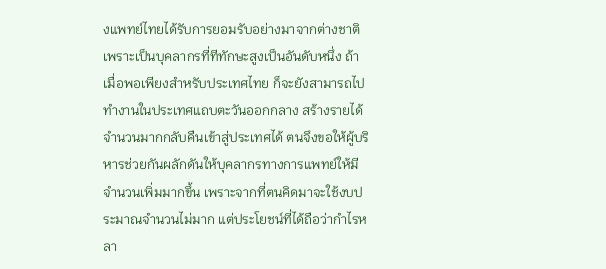งแพทย์ไทยได้รับการยอมรับอย่างมาจากต่างชาติ เพราะเป็นบุคลากรที่ทีทักษะสูงเป็นอันดับหนึ่ง ถ้าเมื่อพอเพียงสำหรับประเทศไทย ก็จะยังสามารถไปทำงานในประเทศแถบตะวันออกกลาง สร้างรายได้จำนวนมากกลับคืนเข้าสู่ประเทศได้ ตนจึงขอให้ผู้บริหารช่วยกันผลักดันให้บุคลากรทางการแพทย์ให้มีจำนวนเพิ่มมากขึ้น เพราะจากที่ตนคิดมาจะใช้งบประมาณจำนวนไม่มาก แต่ประโยชน์ที่ได้ถือว่ากำไรหลา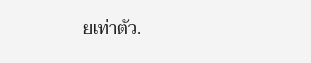ยเท่าตัว.